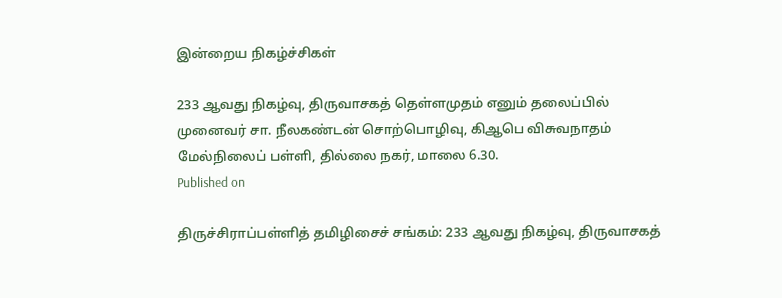இன்றைய நிகழ்ச்சிகள்

233 ஆவது நிகழ்வு, திருவாசகத் தெள்ளமுதம் எனும் தலைப்பில் முனைவர் சா. நீலகண்டன் சொற்பொழிவு, கிஆபெ விசுவநாதம் மேல்நிலைப் பள்ளி, தில்லை நகர், மாலை 6.30.
Published on

திருச்சிராப்பள்ளித் தமிழிசைச் சங்கம்: 233 ஆவது நிகழ்வு, திருவாசகத்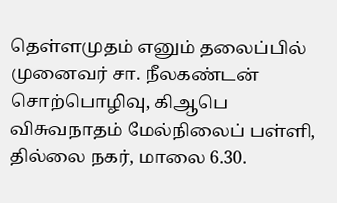தெள்ளமுதம் எனும் தலைப்பில் முனைவர் சா. நீலகண்டன் சொற்பொழிவு, கிஆபெ விசுவநாதம் மேல்நிலைப் பள்ளி, தில்லை நகர், மாலை 6.30.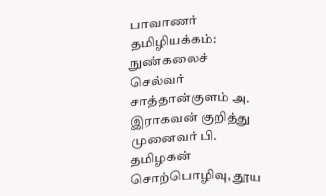பாவாணர் தமிழியக்கம்: நுண்கலைச் செல்வர் சாத்தான்குளம் அ. இராகவன் குறித்து முனைவர் பி. தமிழகன் சொற்பொழிவு, தூய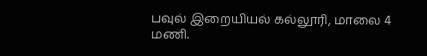பவுல் இறையியல் கல்லூரி, மாலை 4 மணி.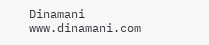Dinamani
www.dinamani.com